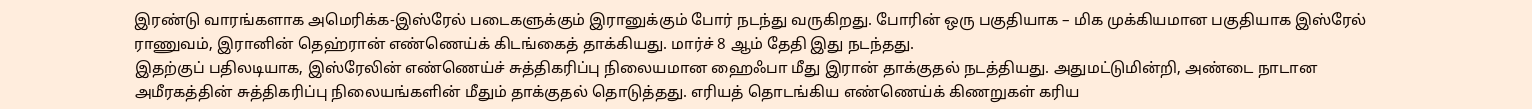இரண்டு வாரங்களாக அமெரிக்க-இஸ்ரேல் படைகளுக்கும் இரானுக்கும் போர் நடந்து வருகிறது. போரின் ஒரு பகுதியாக – மிக முக்கியமான பகுதியாக இஸ்ரேல் ராணுவம், இரானின் தெஹ்ரான் எண்ணெய்க் கிடங்கைத் தாக்கியது. மார்ச் 8 ஆம் தேதி இது நடந்தது.
இதற்குப் பதிலடியாக, இஸ்ரேலின் எண்ணெய்ச் சுத்திகரிப்பு நிலையமான ஹைஃபா மீது இரான் தாக்குதல் நடத்தியது. அதுமட்டுமின்றி, அண்டை நாடான அமீரகத்தின் சுத்திகரிப்பு நிலையங்களின் மீதும் தாக்குதல் தொடுத்தது. எரியத் தொடங்கிய எண்ணெய்க் கிணறுகள் கரிய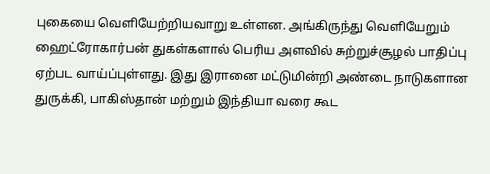புகையை வெளியேற்றியவாறு உள்ளன. அங்கிருந்து வெளியேறும் ஹைட்ரோகார்பன் துகள்களால் பெரிய அளவில் சுற்றுச்சூழல் பாதிப்பு ஏற்பட வாய்ப்புள்ளது. இது இரானை மட்டுமின்றி அண்டை நாடுகளான துருக்கி, பாகிஸ்தான் மற்றும் இந்தியா வரை கூட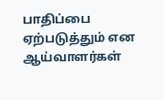பாதிப்பை ஏற்படுத்தும் என ஆய்வாளர்கள்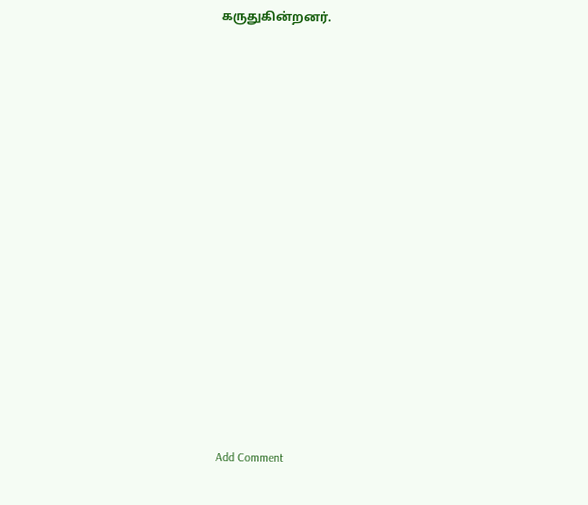கருதுகின்றனர்.















Add Comment